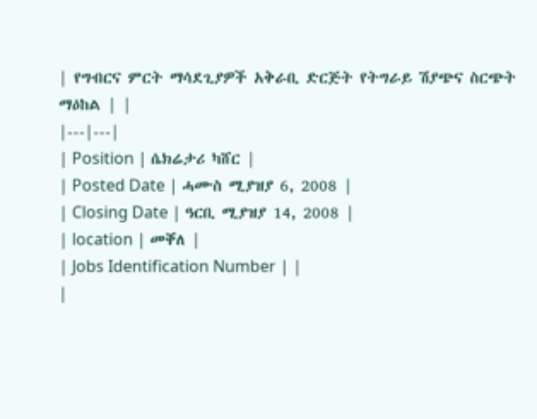| የግብርና ምርት ማሳደጊያዎች አቅራቢ ድርጅት የትግራይ ሽያጭና ስርጭት ማዕከል | |
|---|---|
| Position | ሴክሬታሪ ካሸር |
| Posted Date | ሓሙስ ሚያዝያ 6, 2008 |
| Closing Date | ዓርቢ ሚያዝያ 14, 2008 |
| location | መቐለ |
| Jobs Identification Number | |
|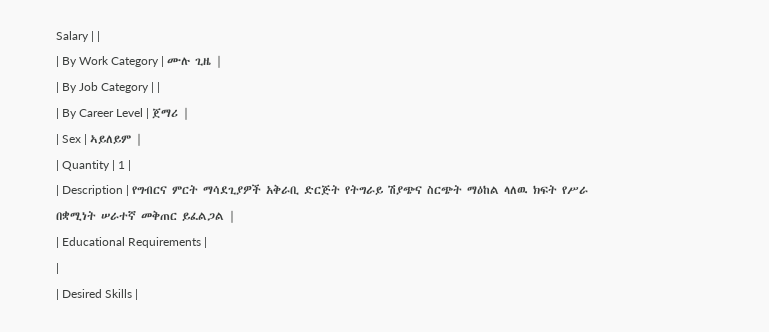Salary | |
| By Work Category | ሙሉ ጊዜ |
| By Job Category | |
| By Career Level | ጀማሪ |
| Sex | ኣይለይም |
| Quantity | 1 |
| Description | የግብርና ምርት ማሳደጊያዎች አቅራቢ ድርጅት የትግራይ ሽያጭና ስርጭት ማዕከል ላለዉ ክፍት የሥራ በቋሚነት ሠራተኛ መቅጠር ይፈልጋል |
| Educational Requirements |
|
| Desired Skills |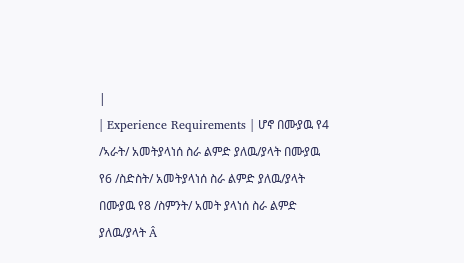|
| Experience Requirements | ሆኖ በሙያዉ የ4 /ኣራት/ አመትያላነሰ ስራ ልምድ ያለዉ/ያላት በሙያዉ የ6 /ስድስት/ አመትያላነሰ ስራ ልምድ ያለዉ/ያላት በሙያዉ የ8 /ስምንት/ አመት ያላነሰ ስራ ልምድ ያለዉ/ያላት Â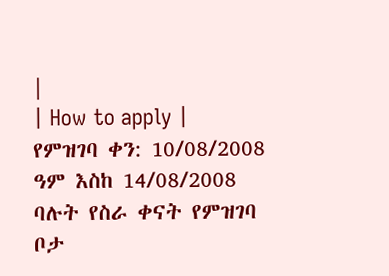|
| How to apply | የምዝገባ ቀን: 10/08/2008 ዓም እስከ 14/08/2008 ባሉት የስራ ቀናት የምዝገባ ቦታ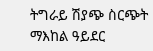ትግራይ ሽያጭ ስርጭት ማእከል ዓይደር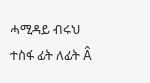ሓሚዳይ ብሩህ ተስፋ ፊት ለፊት Â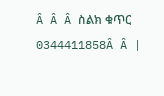Â Â Â ስልክ ቁጥር 0344411858Â Â |